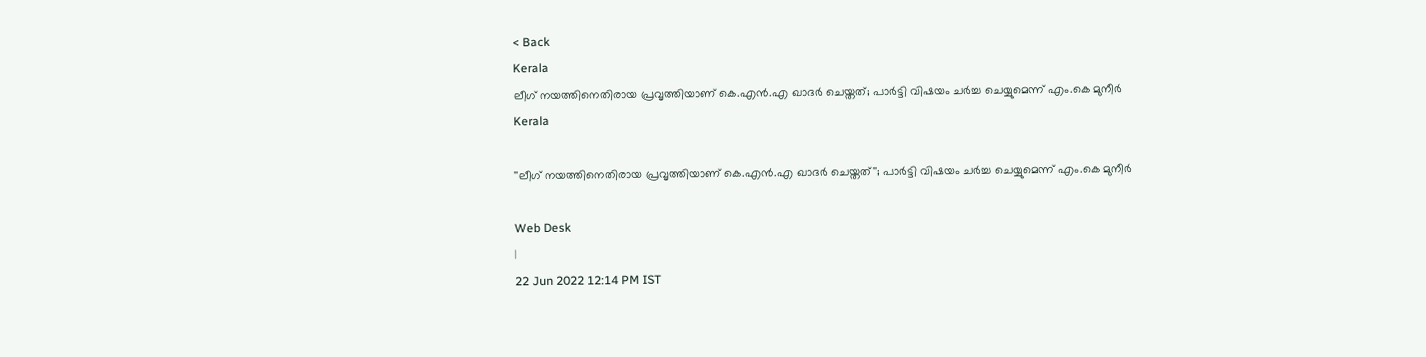< Back
Kerala
ലീഗ് നയത്തിനെതിരായ പ്രവൃത്തിയാണ് കെ.എൻ.എ ഖാദർ ചെയ്തത്; പാർട്ടി വിഷയം ചർച്ച ചെയ്യുമെന്ന് എം.കെ മുനീർ
Kerala

''ലീഗ് നയത്തിനെതിരായ പ്രവൃത്തിയാണ് കെ.എൻ.എ ഖാദർ ചെയ്തത്''; പാർട്ടി വിഷയം ചർച്ച ചെയ്യുമെന്ന് എം.കെ മുനീർ

Web Desk
|
22 Jun 2022 12:14 PM IST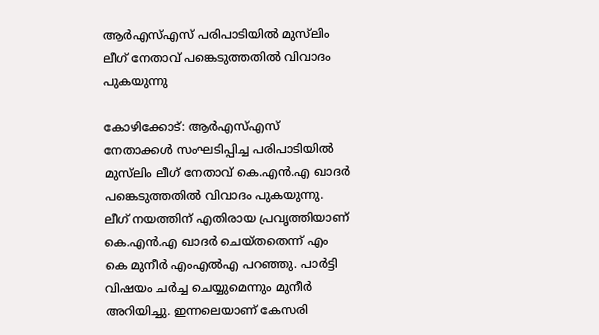ആർഎസ്എസ് പരിപാടിയിൽ മുസ്‌ലിം ലീഗ് നേതാവ് പങ്കെടുത്തതിൽ വിവാദം പുകയുന്നു

കോഴിക്കോട്: ആർഎസ്എസ് നേതാക്കൾ സംഘടിപ്പിച്ച പരിപാടിയിൽ മുസ്‌ലിം ലീഗ് നേതാവ് കെ.എൻ.എ ഖാദർ പങ്കെടുത്തതിൽ വിവാദം പുകയുന്നു. ലീഗ് നയത്തിന് എതിരായ പ്രവൃത്തിയാണ് കെ.എൻ.എ ഖാദർ ചെയ്തതെന്ന് എം കെ മുനീർ എംഎൽഎ പറഞ്ഞു. പാർട്ടി വിഷയം ചർച്ച ചെയ്യുമെന്നും മുനീർ അറിയിച്ചു. ഇന്നലെയാണ് കേസരി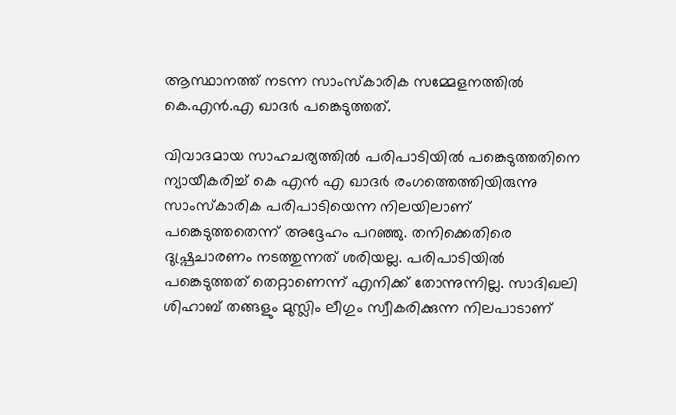ആസ്ഥാനത്ത് നടന്ന സാംസ്‌കാരിക സമ്മേളനത്തിൽ കെ.എൻ.എ ഖാദർ പങ്കെടുത്തത്.

വിവാദമായ സാഹചര്യത്തിൽ പരിപാടിയിൽ പങ്കെടുത്തതിനെ ന്യായീകരിച്ച് കെ എൻ എ ഖാദർ രംഗത്തെത്തിയിരുന്നു സാംസ്‌കാരിക പരിപാടിയെന്ന നിലയിലാണ് പങ്കെടുത്തതെന്ന് അദ്ദേഹം പറഞ്ഞു. തനിക്കെതിരെ ദുഷ്പ്രചാരണം നടത്തുന്നത് ശരിയല്ല. പരിപാടിയിൽ പങ്കെടുത്തത് തെറ്റാണെന്ന് എനിക്ക് തോന്നുന്നില്ല. സാദിഖലി ശിഹാബ് തങ്ങളും മുസ്ലിം ലീഗും സ്വീകരിക്കുന്ന നിലപാടാണ്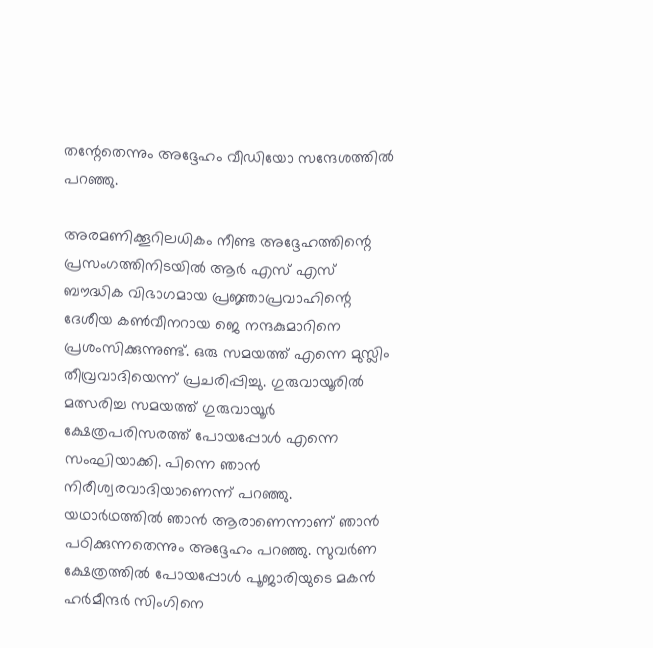തന്റേതെന്നും അദ്ദേഹം വീഡിയോ സന്ദേശത്തിൽ പറഞ്ഞു.

അരമണിക്കൂറിലധികം നീണ്ട അദ്ദേഹത്തിന്റെ പ്രസംഗത്തിനിടയിൽ ആർ എസ് എസ് ബൗദ്ധിക വിഭാഗമായ പ്രജ്ഞാപ്രവാഹിന്റെ ദേശീയ കൺവീനറായ ജെ നന്ദകുമാറിനെ പ്രശംസിക്കുന്നുണ്ട്. ഒരു സമയത്ത് എന്നെ മുസ്ലിം തീവ്രവാദിയെന്ന് പ്രചരിപ്പിച്ചു. ഗുരുവായൂരിൽ മത്സരിച്ച സമയത്ത് ഗുരുവായൂർ ക്ഷേത്രപരിസരത്ത് പോയപ്പോൾ എന്നെ സംഘിയാക്കി. പിന്നെ ഞാൻ നിരീശ്വരവാദിയാണെന്ന് പറഞ്ഞു. യഥാർഥത്തിൽ ഞാൻ ആരാണെന്നാണ് ഞാൻ പഠിക്കുന്നതെന്നും അദ്ദേഹം പറഞ്ഞു. സുവർണ ക്ഷേത്രത്തിൽ പോയപ്പോൾ പൂജാരിയുടെ മകൻ ഹർമീന്ദർ സിംഗിനെ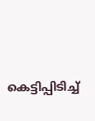കെട്ടിപ്പിടിച്ച്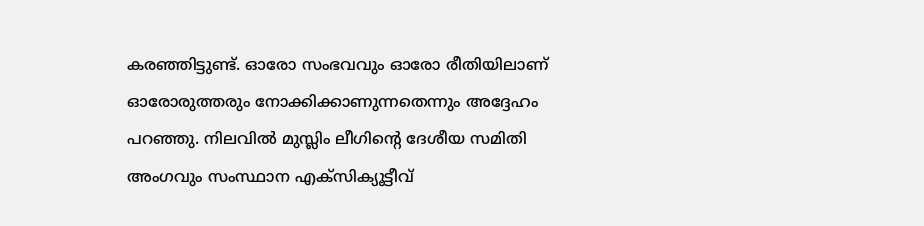കരഞ്ഞിട്ടുണ്ട്. ഓരോ സംഭവവും ഓരോ രീതിയിലാണ് ഓരോരുത്തരും നോക്കിക്കാണുന്നതെന്നും അദ്ദേഹം പറഞ്ഞു. നിലവിൽ മുസ്ലിം ലീഗിന്റെ ദേശീയ സമിതി അംഗവും സംസ്ഥാന എക്‌സിക്യൂട്ടീവ്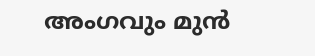അംഗവും മുൻ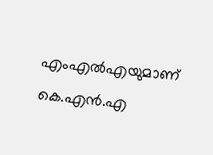എംഎൽഎയുമാണ് കെ.എൻ.എ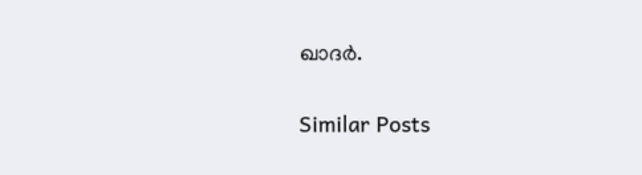ഖാദർ.


Similar Posts